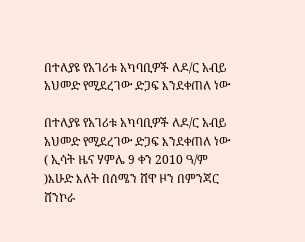በተለያዩ የአገሪቱ አካባቢዎች ለዶ/ር አብይ አህመድ የሚደረገው ድጋፍ እንደቀጠለ ነው

በተለያዩ የአገሪቱ አካባቢዎች ለዶ/ር አብይ አህመድ የሚደረገው ድጋፍ እንደቀጠለ ነው
( ኢሳት ዜና ሃምሌ 9 ቀን 2010 ዓ/ም )እሁድ እለት በሰሜን ሸዋ ዞን በምንጃር ሸንኮራ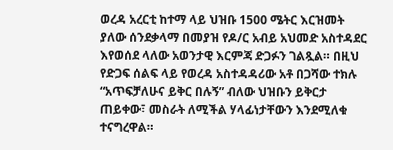ወረዳ አረርቲ ከተማ ላይ ህዝቡ 1500 ሜትር እርዝመት ያለው ሰንደቃላማ በመያዝ የዶ/ር አብይ አህመድ አስተዳደር እየወሰደ ላለው አወንታዊ እርምጃ ድጋፉን ገልጿል። በዚህ የድጋፍ ሰልፍ ላይ የወረዳ አስተዳዳሪው አቶ በጋሻው ተክሉ “አጥፍቻለሁና ይቅር በሉኝ” ብለው ህዝቡን ይቅርታ ጠይቀው፣ መስራት ለሚችል ሃላፊነታቸውን እንደሚለቁ ተናግረዋል።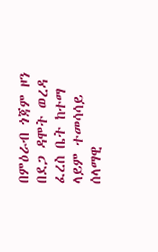በምዕራብ ጎጃም ዞን በደጋ ዳሞት ወረዳ ፈረስ ቤት ከተማ ላይም ተመሳሳይ ሰላማዊ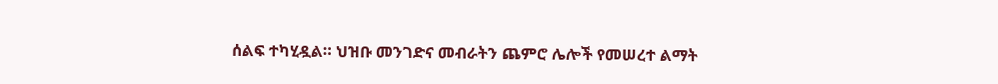ሰልፍ ተካሂዷል። ህዝቡ መንገድና መብራትን ጨምሮ ሌሎች የመሠረተ ልማት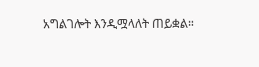አግልገሎት እንዲሟላለት ጠይቋል።